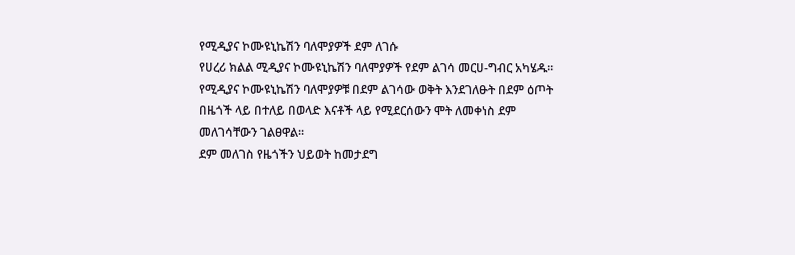የሚዲያና ኮሙዩኒኬሽን ባለሞያዎች ደም ለገሱ
የሀረሪ ክልል ሚዲያና ኮሙዩኒኬሽን ባለሞያዎች የደም ልገሳ መርሀ-ግብር አካሄዱ።
የሚዲያና ኮሙዩኒኬሽን ባለሞያዎቹ በደም ልገሳው ወቅት እንደገለፁት በደም ዕጦት በዜጎች ላይ በተለይ በወላድ እናቶች ላይ የሚደርሰውን ሞት ለመቀነስ ደም መለገሳቸውን ገልፀዋል።
ደም መለገስ የዜጎችን ህይወት ከመታደግ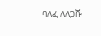ባለፈ ለለጋሹ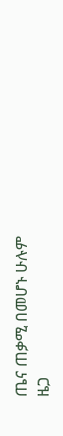ጤና ጠቃሚ በመሆኑ ሁሉም ዜጋ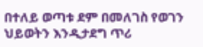በተለይ ወጣቱ ደም በመለገስ የወገን ህይወትን እንዲታደግ ጥሪ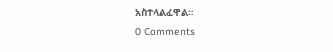አስተላልፈዋል።
0 Comments